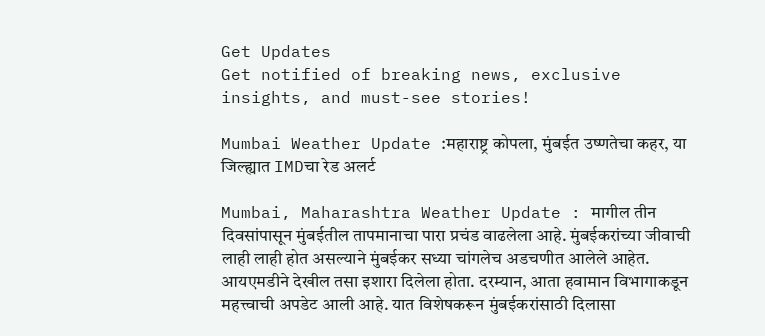Get Updates
Get notified of breaking news, exclusive insights, and must-see stories!

Mumbai Weather Update :महाराष्ट्र कोपला, मुंबईत उष्णतेचा कहर, या जिल्ह्यात IMDचा रेड अलर्ट

Mumbai, Maharashtra Weather Update : मागील तीन दिवसांपासून मुंबईतील तापमानाचा पारा प्रचंड वाढलेला आहे. मुंबईकरांच्या जीवाची लाही लाही होत असल्याने मुंबईकर सध्या चांगलेच अडचणीत आलेले आहेत. आयएमडीने देखील तसा इशारा दिलेला होता. दरम्यान, आता हवामान विभागाकडून महत्त्वाची अपडेट आली आहे. यात विशेषकरून मुंबईकरांसाठी दिलासा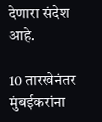देणारा संदेश आहे.

10 तारखेनंतर मुंबईकरांना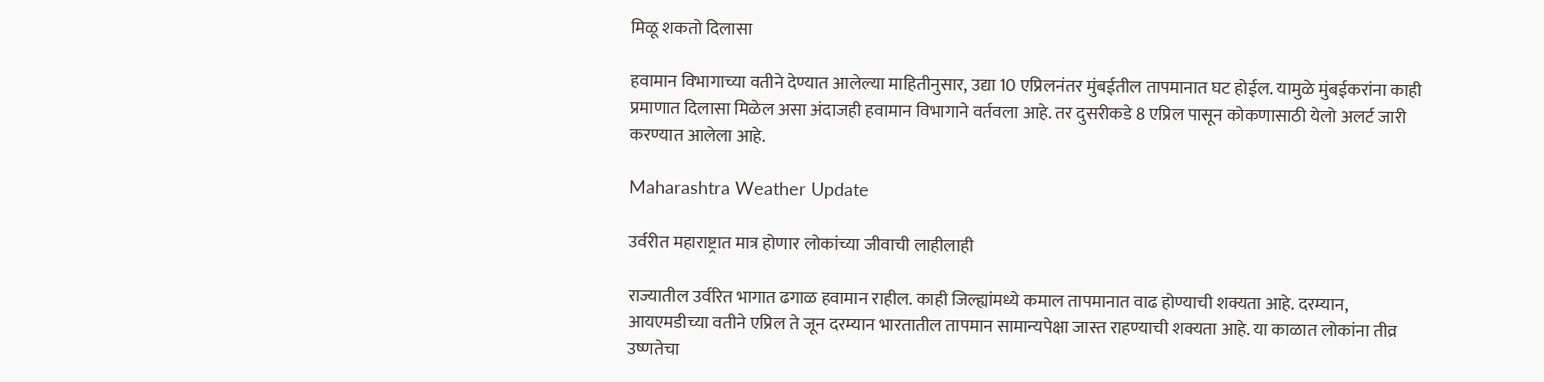मिळू शकतो दिलासा

हवामान विभागाच्या वतीने देण्यात आलेल्या माहितीनुसार, उद्या 10 एप्रिलनंतर मुंबईतील तापमानात घट होईल. यामुळे मुंबईकरांना काही प्रमाणात दिलासा मिळेल असा अंदाजही हवामान विभागाने वर्तवला आहे. तर दुसरीकडे 8 एप्रिल पासून कोकणासाठी येलो अलर्ट जारी करण्यात आलेला आहे.

Maharashtra Weather Update

उर्वरीत महाराष्ट्रात मात्र होणार लोकांच्या जीवाची लाहीलाही

राज्यातील उर्वरित भागात ढगाळ हवामान राहील. काही जिल्ह्यांमध्ये कमाल तापमानात वाढ होण्याची शक्यता आहे. दरम्यान, आयएमडीच्या वतीने एप्रिल ते जून दरम्यान भारतातील तापमान सामान्यपेक्षा जास्त राहण्याची शक्यता आहे. या काळात लोकांना तीव्र उष्णतेचा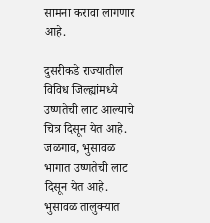सामना करावा लागणार आहे.

दुसरीकडे राज्यातील विविध जिल्ह्यांमध्ये उष्णतेची लाट आल्याचे चित्र दिसून येत आहे. जळगाव, भुसावळ भागात उष्णतेची लाट दिसून येत आहे. भुसावळ तालुक्यात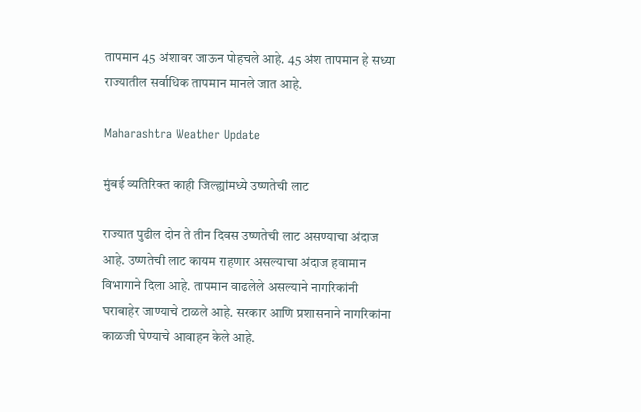तापमान 45 अंशावर जाऊन पोहचले आहे. 45 अंश तापमान हे सध्या राज्यातील सर्वाधिक तापमान मानले जात आहे.

Maharashtra Weather Update

मुंबई व्यतिरिक्त काही जिल्ह्यांमध्ये उष्णतेची लाट

राज्यात पुढील दोन ते तीन दिवस उष्णतेची लाट असण्याचा अंदाज आहे. उष्णतेची लाट कायम राहणार असल्याचा अंदाज हवामान विभागाने दिला आहे. तापमान वाढलेले असल्याने नागरिकांनी घराबाहेर जाण्याचे टाळले आहे. सरकार आणि प्रशासनाने नागरिकांना काळजी घेण्याचे आवाहन केले आहे.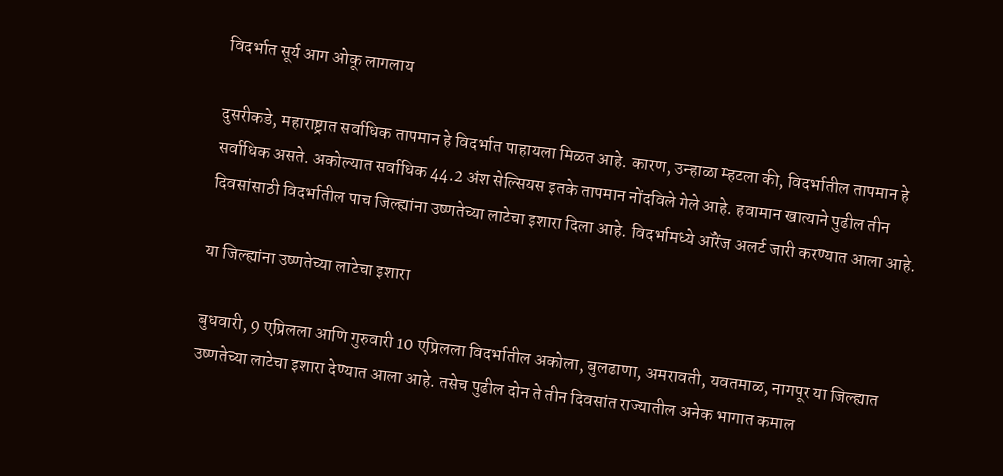विदर्भात सूर्य आग ओकू लागलाय

दुसरीकडे, महाराष्ट्रात सर्वाधिक तापमान हे विदर्भात पाहायला मिळत आहे. कारण, उन्हाळा म्हटला की, विदर्भातील तापमान हे सर्वाधिक असते. अकोल्यात सर्वाधिक 44.2 अंश सेल्सियस इतके तापमान नोंदविले गेले आहे. हवामान खात्याने पुढील तीन दिवसांसाठी विदर्भातील पाच जिल्ह्यांना उष्णतेच्या लाटेचा इशारा दिला आहे. विदर्भामध्ये ऑरेंज अलर्ट जारी करण्यात आला आहे.

या जिल्ह्यांना उष्णतेच्या लाटेचा इशारा

बुधवारी, 9 एप्रिलला आणि गुरुवारी 10 एप्रिलला विदर्भातील अकोला, बुलढाणा, अमरावती, यवतमाळ, नागपूर या जिल्ह्यात उष्णतेच्या लाटेचा इशारा देण्यात आला आहे. तसेच पुढील दोन ते तीन दिवसांत राज्यातील अनेक भागात कमाल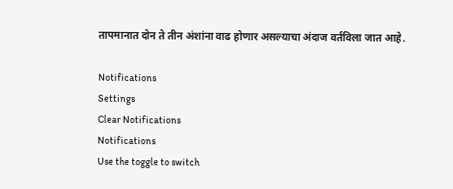तापमानात दोन ते तीन अंशांना वाढ होणार असल्याचा अंदाज वर्तविला जात आहे.

Notifications
Settings
Clear Notifications
Notifications
Use the toggle to switch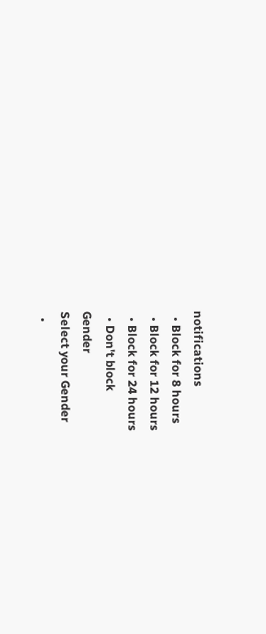notifications
  • Block for 8 hours
  • Block for 12 hours
  • Block for 24 hours
  • Don't block
Gender
Select your Gender
  •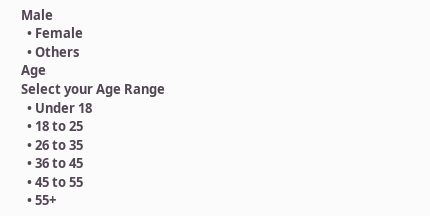Male
  • Female
  • Others
Age
Select your Age Range
  • Under 18
  • 18 to 25
  • 26 to 35
  • 36 to 45
  • 45 to 55
  • 55+